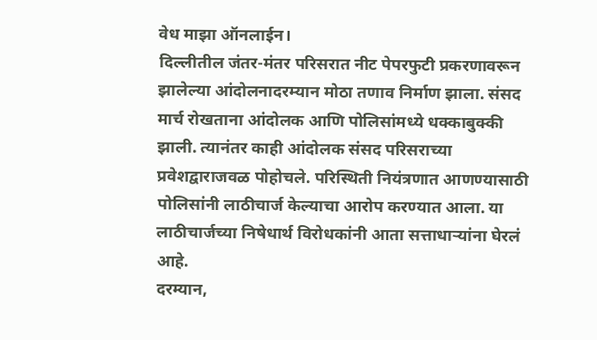वेध माझा ऑनलाईन।
दिल्लीतील जंतर-मंतर परिसरात नीट पेपरफुटी प्रकरणावरून झालेल्या आंदोलनादरम्यान मोठा तणाव निर्माण झाला. संसद मार्च रोखताना आंदोलक आणि पोलिसांमध्ये धक्काबुक्की झाली. त्यानंतर काही आंदोलक संसद परिसराच्या प्रवेशद्वाराजवळ पोहोचले. परिस्थिती नियंत्रणात आणण्यासाठी पोलिसांनी लाठीचार्ज केल्याचा आरोप करण्यात आला. या लाठीचार्जच्या निषेधार्थ विरोधकांनी आता सत्ताधाऱ्यांना घेरलं आहे.
दरम्यान,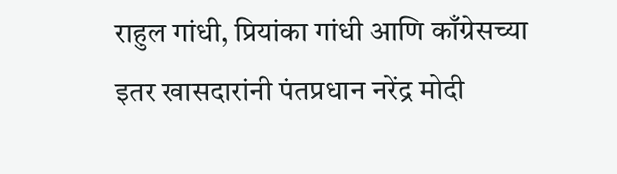राहुल गांधी, प्रियांका गांधी आणि काँग्रेसच्या इतर खासदारांनी पंतप्रधान नरेंद्र मोदी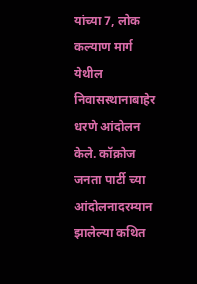यांच्या 7, लोक कल्याण मार्ग येथील निवासस्थानाबाहेर धरणे आंदोलन केले. कॉक्रोज जनता पार्टी च्या आंदोलनादरम्यान झालेल्या कथित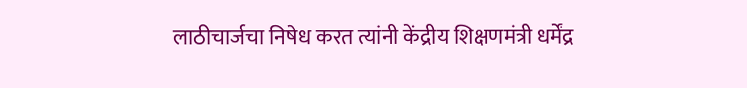लाठीचार्जचा निषेध करत त्यांनी केंद्रीय शिक्षणमंत्री धर्मेंद्र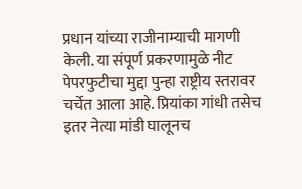प्रधान यांच्या राजीनाम्याची मागणी केली. या संपूर्ण प्रकरणामुळे नीट पेपरफुटीचा मुद्दा पुन्हा राष्ट्रीय स्तरावर चर्चेत आला आहे. प्रियांका गांधी तसेच इतर नेत्या मांडी घालूनच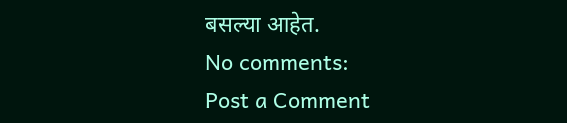बसल्या आहेत.
No comments:
Post a Comment